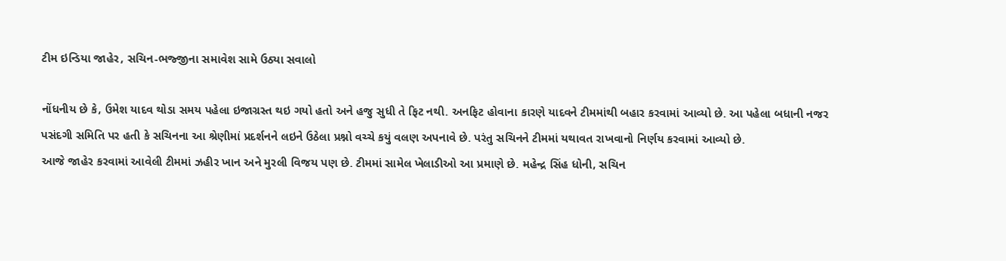ટીમ ઇન્ડિયા જાહેર, સચિન-ભજ્જીના સમાવેશ સામે ઉઠ્યા સવાલો

નોંધનીય છે કે, ઉમેશ યાદવ થોડા સમય પહેલા ઇજાગ્રસ્ત થઇ ગયો હતો અને હજુ સુધી તે ફિટ નથી. અનફિટ હોવાના કારણે યાદવને ટીમમાંથી બહાર કરવામાં આવ્યો છે. આ પહેલા બધાની નજર પસંદગી સમિતિ પર હતી કે સચિનના આ શ્રેણીમાં પ્રદર્શનને લઇને ઉઠેલા પ્રશ્નો વચ્ચે કયું વલણ અપનાવે છે. પરંતુ સચિનને ટીમમાં યથાવત રાખવાનો નિર્ણય કરવામાં આવ્યો છે.
આજે જાહેર કરવામાં આવેલી ટીમમાં ઝહીર ખાન અને મુરલી વિજય પણ છે. ટીમમાં સામેલ ખેલાડીઓ આ પ્રમાણે છે. મહેન્દ્ર સિંહ ધોની, સચિન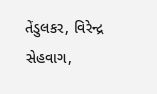તેંડુલકર, વિરેન્દ્ર સેહવાગ,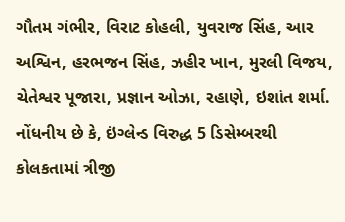ગૌતમ ગંભીર, વિરાટ કોહલી, યુવરાજ સિંહ, આર અશ્વિન, હરભજન સિંહ, ઝહીર ખાન, મુરલી વિજય, ચેતેશ્વર પૂજારા, પ્રજ્ઞાન ઓઝા, રહાણે, ઇશાંત શર્મા. નોંધનીય છે કે, ઇંગ્લેન્ડ વિરુદ્ધ 5 ડિસેમ્બરથી કોલકતામાં ત્રીજી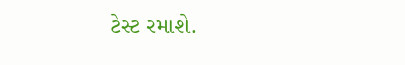ટેસ્ટ રમાશે.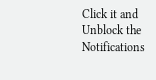Click it and Unblock the Notifications